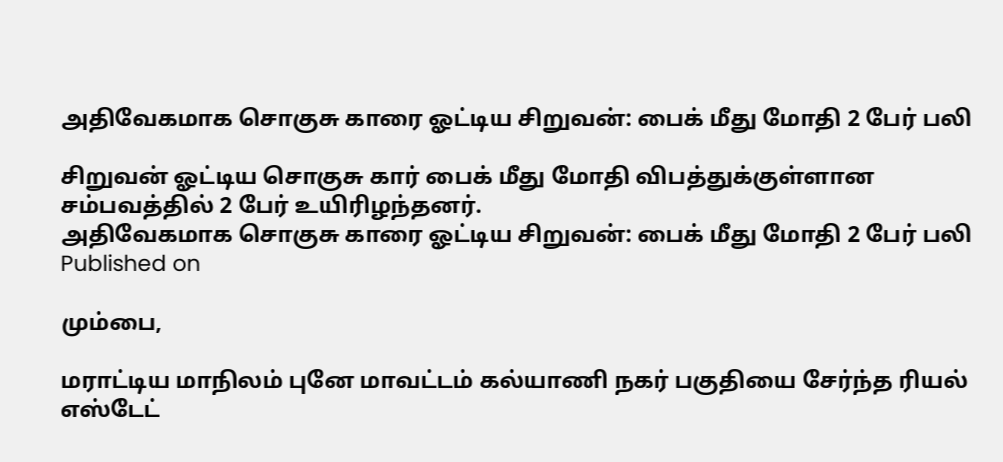அதிவேகமாக சொகுசு காரை ஓட்டிய சிறுவன்: பைக் மீது மோதி 2 பேர் பலி

சிறுவன் ஓட்டிய சொகுசு கார் பைக் மீது மோதி விபத்துக்குள்ளான சம்பவத்தில் 2 பேர் உயிரிழந்தனர்.
அதிவேகமாக சொகுசு காரை ஓட்டிய சிறுவன்: பைக் மீது மோதி 2 பேர் பலி
Published on

மும்பை,

மராட்டிய மாநிலம் புனே மாவட்டம் கல்யாணி நகர் பகுதியை சேர்ந்த ரியல் எஸ்டேட்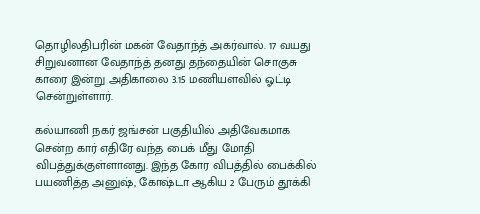தொழிலதிபரின் மகன் வேதாந்த் அகர்வால். 17 வயது சிறுவனான வேதாந்த் தனது தந்தையின் சொகுசு காரை இன்று அதிகாலை 3.15 மணியளவில் ஓட்டி சென்றுள்ளார்.

கல்யாணி நகர் ஜங்சன் பகுதியில் அதிவேகமாக சென்ற கார் எதிரே வந்த பைக் மீது மோதி விபத்துக்குள்ளானது. இந்த கோர விபத்தில் பைக்கில் பயணித்த அனுஷ், கோஷ்டா ஆகிய 2 பேரும் தூக்கி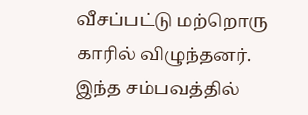வீசப்பட்டு மற்றொரு காரில் விழுந்தனர். இந்த சம்பவத்தில்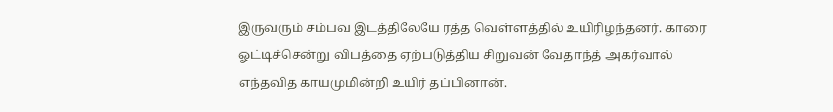இருவரும் சம்பவ இடத்திலேயே ரத்த வெள்ளத்தில் உயிரிழந்தனர். காரை ஓட்டிச்சென்று விபத்தை ஏற்படுத்திய சிறுவன் வேதாந்த் அகர்வால் எந்தவித காயமுமின்றி உயிர் தப்பினான்.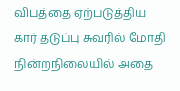விபத்தை ஏற்படுத்திய கார் தடுப்பு சுவரில் மோதி நின்றநிலையில் அதை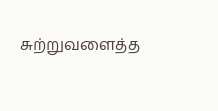சுற்றுவளைத்த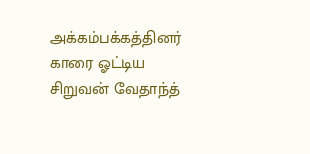அக்கம்பக்கத்தினர் காரை ஓட்டிய சிறுவன் வேதாந்த்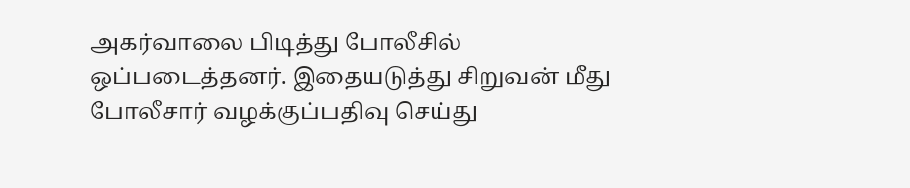அகர்வாலை பிடித்து போலீசில் ஒப்படைத்தனர். இதையடுத்து சிறுவன் மீது போலீசார் வழக்குப்பதிவு செய்து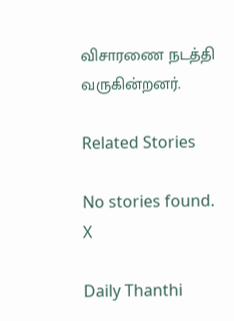விசாரணை நடத்தி வருகின்றனர்.

Related Stories

No stories found.
X

Daily Thanthi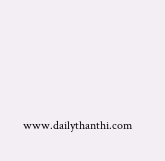www.dailythanthi.com